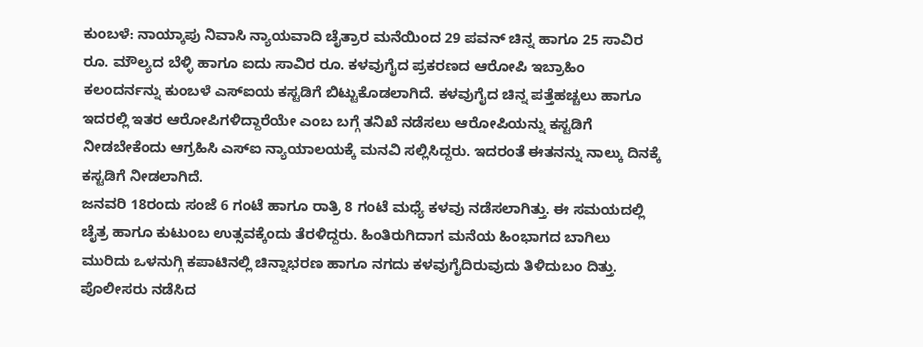ಕುಂಬಳೆ: ನಾಯ್ಕಾಪು ನಿವಾಸಿ ನ್ಯಾಯವಾದಿ ಚೈತ್ರಾರ ಮನೆಯಿಂದ 29 ಪವನ್ ಚಿನ್ನ ಹಾಗೂ 25 ಸಾವಿರ ರೂ. ಮೌಲ್ಯದ ಬೆಳ್ಳಿ ಹಾಗೂ ಐದು ಸಾವಿರ ರೂ. ಕಳವುಗೈದ ಪ್ರಕರಣದ ಆರೋಪಿ ಇಬ್ರಾಹಿಂ ಕಲಂದರ್ನನ್ನು ಕುಂಬಳೆ ಎಸ್ಐಯ ಕಸ್ಟಡಿಗೆ ಬಿಟ್ಟುಕೊಡಲಾಗಿದೆ. ಕಳವುಗೈದ ಚಿನ್ನ ಪತ್ತೆಹಚ್ಚಲು ಹಾಗೂ ಇದರಲ್ಲಿ ಇತರ ಆರೋಪಿಗಳಿದ್ದಾರೆಯೇ ಎಂಬ ಬಗ್ಗೆ ತನಿಖೆ ನಡೆಸಲು ಆರೋಪಿಯನ್ನು ಕಸ್ಟಡಿಗೆ ನೀಡಬೇಕೆಂದು ಆಗ್ರಹಿಸಿ ಎಸ್ಐ ನ್ಯಾಯಾಲಯಕ್ಕೆ ಮನವಿ ಸಲ್ಲಿಸಿದ್ದರು. ಇದರಂತೆ ಈತನನ್ನು ನಾಲ್ಕು ದಿನಕ್ಕೆ ಕಸ್ಟಡಿಗೆ ನೀಡಲಾಗಿದೆ.
ಜನವರಿ 18ರಂದು ಸಂಜೆ 6 ಗಂಟೆ ಹಾಗೂ ರಾತ್ರಿ 8 ಗಂಟೆ ಮಧ್ಯೆ ಕಳವು ನಡೆಸಲಾಗಿತ್ತು. ಈ ಸಮಯದಲ್ಲಿ ಚೈತ್ರ ಹಾಗೂ ಕುಟುಂಬ ಉತ್ಸವಕ್ಕೆಂದು ತೆರಳಿದ್ದರು. ಹಿಂತಿರುಗಿದಾಗ ಮನೆಯ ಹಿಂಭಾಗದ ಬಾಗಿಲು ಮುರಿದು ಒಳನುಗ್ಗಿ ಕಪಾಟಿನಲ್ಲಿ ಚಿನ್ನಾಭರಣ ಹಾಗೂ ನಗದು ಕಳವುಗೈದಿರುವುದು ತಿಳಿದುಬಂ ದಿತ್ತು. ಪೊಲೀಸರು ನಡೆಸಿದ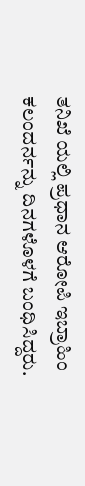ತನಿಖೆ ಯಲ್ಲಿ ಪ್ರಧಾನ ಆರೋಪಿ ಇಬ್ರಾಹಿಂ ಕಲಂದರ್ನನ್ನು ದಿನಗಳೊಳಗೆ ಬಂಧಿಸಿದ್ದರು.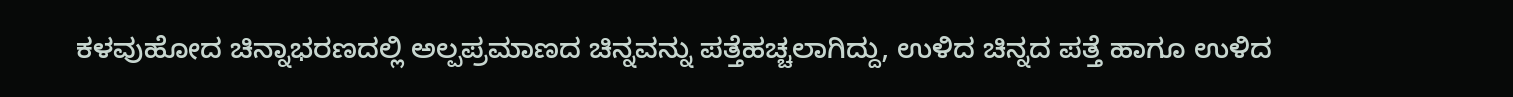ಕಳವುಹೋದ ಚಿನ್ನಾಭರಣದಲ್ಲಿ ಅಲ್ಪಪ್ರಮಾಣದ ಚಿನ್ನವನ್ನು ಪತ್ತೆಹಚ್ಚಲಾಗಿದ್ದು, ಉಳಿದ ಚಿನ್ನದ ಪತ್ತೆ ಹಾಗೂ ಉಳಿದ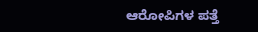ಆರೋಪಿಗಳ ಪತ್ತೆ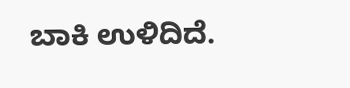ಬಾಕಿ ಉಳಿದಿದೆ.